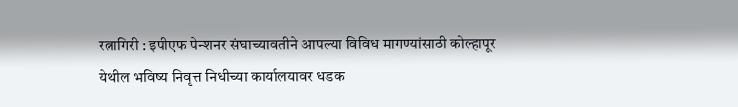रत्नागिरी : इपीएफ पेन्शनर संघाच्यावतीने आपल्या विविध मागण्यांसाठी कोल्हापूर येथील भविष्य निवृत्त निधीच्या कार्यालयावर धडक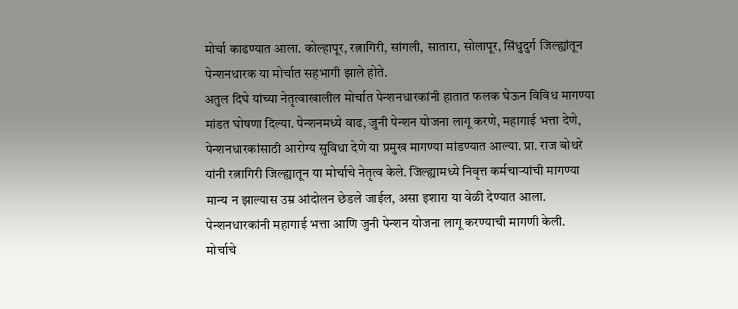मोर्चा काढण्यात आला. कोल्हापूर, रत्नागिरी, सांगली, सातारा, सोलापूर, सिंधुदुर्ग जिल्ह्यांतून पेन्शनधारक या मोर्चात सहभागी झाले होते.
अतुल दिघे यांच्या नेतृत्वाखालील मोर्चात पेन्शनधारकांनी हातात फलक घेऊन विविध मागण्या मांडत घोषणा दिल्या. पेन्शनमध्ये वाढ, जुनी पेन्शन योजना लागू करणे, महागाई भत्ता देणे, पेन्शनधारकांसाठी आरोग्य सुविधा देणे या प्रमुख मागण्या मांडण्यात आल्या. प्रा. राज बोथरे यांनी रत्नागिरी जिल्ह्यातून या मोर्चाचे नेतृत्व केले. जिल्ह्यामध्ये निवृत्त कर्मचाऱ्यांची मागण्या मान्य न झाल्यास उम्र आंदोलन छेडले जाईल, असा इशारा या वेळी देण्यात आला.
पेन्शनधारकांनी महागाई भत्ता आणि जुनी पेन्शन योजना लागू करण्याची मागणी केली. मोर्चाचे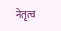नेतृत्व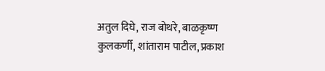अतुल दिघे, राज बोथरे, बाळकृष्ण कुलकर्णी, शांताराम पाटील, प्रकाश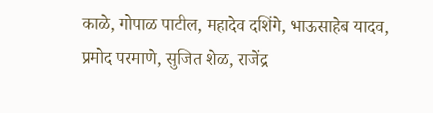काळे, गोपाळ पाटील, महादेव दशिंगे, भाऊसाहेब यादव, प्रमोद परमाणे, सुजित शेळ, राजेंद्र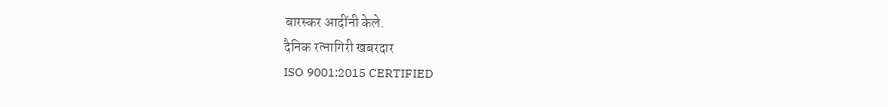बारस्कर आदींनी केले.
दैनिक रत्नागिरी खबरदार
ISO 9001:2015 CERTIFIED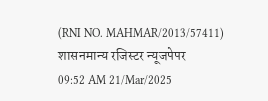(RNI NO. MAHMAR/2013/57411)
शासनमान्य रजिस्टर न्यूजपेपर
09:52 AM 21/Mar/2025